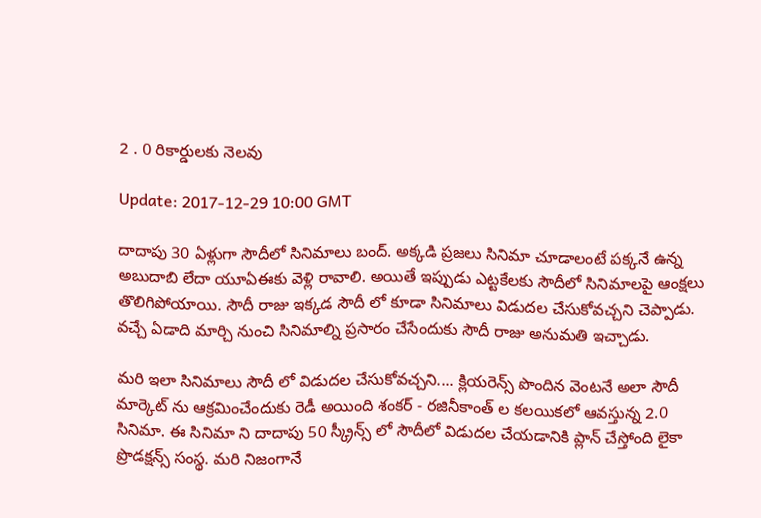2 . 0 రికార్డులకు నెలవు

Update: 2017-12-29 10:00 GMT

దాదాపు 30 ఏళ్లుగా సౌదీలో సినిమాలు బంద్. అక్కడి ప్రజలు సినిమా చూడాలంటే పక్కనే ఉన్న అబుదాబి లేదా యూఏఈకు వెళ్లి రావాలి. అయితే ఇప్పుడు ఎట్టకేలకు సౌదీలో సినిమాలపై ఆంక్షలు తొలిగిపోయాయి. సౌదీ రాజు ఇక్కడ సౌదీ లో కూడా సినిమాలు విడుదల చేసుకోవచ్చని చెప్పాడు. వచ్చే ఏడాది మార్చి నుంచి సినిమాల్ని ప్రసారం చేసేందుకు సౌదీ రాజు అనుమతి ఇచ్చాడు.

మరి ఇలా సినిమాలు సౌదీ లో విడుదల చేసుకోవచ్చని.... క్లియరెన్స్ పొందిన వెంటనే అలా సౌదీ మార్కెట్ ను ఆక్రమించేందుకు రెడీ అయింది శంకర్ - రజినీకాంత్ ల కలయికలో ఆవస్తున్న 2.0 సినిమా. ఈ సినిమా ని దాదాపు 50 స్క్రీన్స్ లో సౌదీలో విడుదల చేయడానికి ప్లాన్ చేస్తోంది లైకా ప్రొడక్షన్స్ సంస్థ. మరి నిజంగానే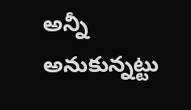అన్నీ అనుకున్నట్టు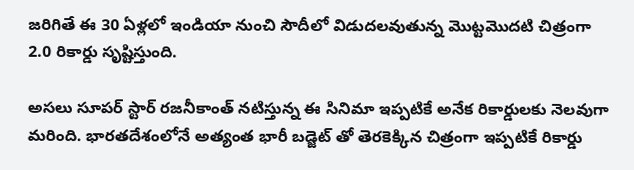జరిగితే ఈ 30 ఏళ్లలో ఇండియా నుంచి సౌదీలో విడుదలవుతున్న మొట్టమొదటి చిత్రంగా 2.0 రికార్డు సృష్టిస్తుంది.

అసలు సూపర్ స్టార్ రజనీకాంత్ నటిస్తున్న ఈ సినిమా ఇప్పటికే అనేక రికార్డులకు నెలవుగా మరింది. భారతదేశంలోనే అత్యంత భారీ బడ్జెట్ తో తెరకెక్కిన చిత్రంగా ఇప్పటికే రికార్డు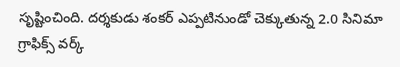సృష్టించింది. దర్శకుడు శంకర్ ఎప్పటినుండో చెక్కుతున్న 2.0 సినిమా గ్రాఫిక్స్ వర్క్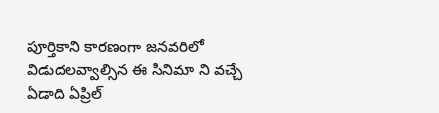పూర్తికాని కారణంగా జనవరిలో విడుదలవ్వాల్సిన ఈ సినిమా ని వచ్చే ఏడాది ఏప్రిల్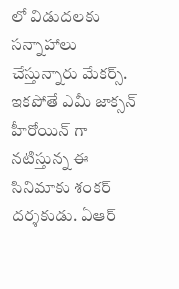లో విడుదలకు సన్నాహాలు చేస్తున్నారు మేకర్స్. ఇకపోతే ఎమీ జాక్సన్ హీరోయిన్ గా నటిస్తున్న ఈ సినిమాకు శంకర్ దర్శకుడు. ఏఆర్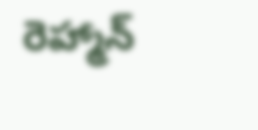రెహ్మాన్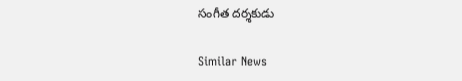సంగీత దర్శకుడు

Similar News